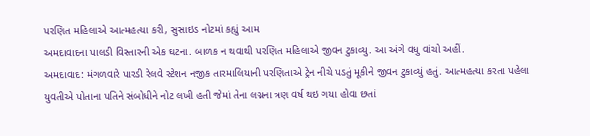પરણિત મહિલાએ આત્મહત્યા કરી, સુસાઇડ નોટમાં કહ્યું આમ
અમદાવાદના પાલડી વિસ્તારની એક ઘટના. બાળક ન થવાથી પરણિત મહિલાએ જીવન ટુકાવ્યુ. આ અંગે વધુ વાંચો અહીં.
અમદાવાદ: મંગળવારે પારડી રેલવે સ્ટેશન નજીક તારમાલિયાની પરણિતાએ ટ્રેન નીચે પડતું મૂકીને જીવન ટુકાવ્યું હતું. આત્મહત્યા કરતા પહેલા યુવતીએ પોતાના પતિને સંબોધીને નોટ લખી હતી જેમાં તેના લગ્નના ત્રણ વર્ષ થઇ ગયા હોવા છતાં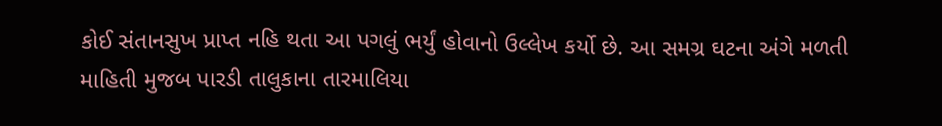કોઈ સંતાનસુખ પ્રાપ્ત નહિ થતા આ પગલું ભર્યું હોવાનો ઉલ્લેખ કર્યો છે. આ સમગ્ર ઘટના અંગે મળતી માહિતી મુજબ પારડી તાલુકાના તારમાલિયા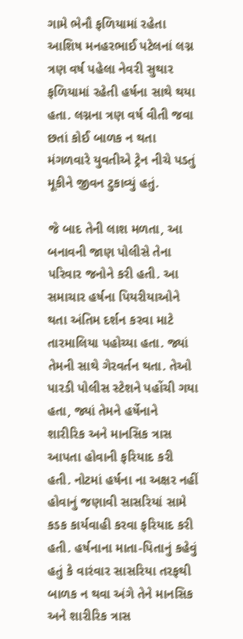ગામે ભેનૌ ફળિયામાં રહેતા આશિષ મનહરભાઈ પટેલનાં લગ્ન ત્રણ વર્ષ પહેલા નેવરી સુથાર ફળિયામાં રહેતી હર્ષના સાથે થયા હતા. લગ્નના ત્રણ વર્ષ વીતી જવા છતાં કોઈ બાળક ન થતા મંગળવારે યુવતીએ ટ્રેન નીચે પડતું મૂકીને જીવન ટુકાવ્યું હતું.

જે બાદ તેની લાશ મળતા, આ બનાવની જાણ પોલીસે તેના પરિવાર જનોને કરી હતી. આ સમાચાર હર્ષના પિયરીયાઓને થતા અંતિમ દર્શન કરવા માટે તારમાલિયા પહોચ્યા હતા. જ્યાં તેમની સાથે ગેરવર્તન થતા. તેઓ પારડી પોલીસ સ્ટેશને પહોંચી ગયા હતા, જ્યાં તેમને હર્ષેનાને શારીરિક અને માનસિક ત્રાસ આપતા હોવાની ફરિયાદ કરી હતી. નોટમાં હર્ષના ના અક્ષર નહીં હોવાનું જણાવી સાસરિયાં સામે કડક કાર્યવાહી કરવા ફરિયાદ કરી હતી. હર્ષનાના માતા-પિતાનું કહેવું હતું કે વારંવાર સાસરિયા તરફથી બાળક ન થવા અંગે તેને માનસિક અને શારીરિક ત્રાસ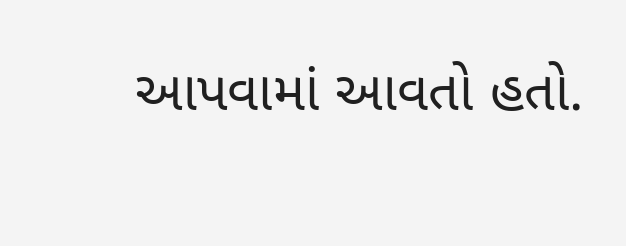આપવામાં આવતો હતો.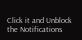Click it and Unblock the Notifications